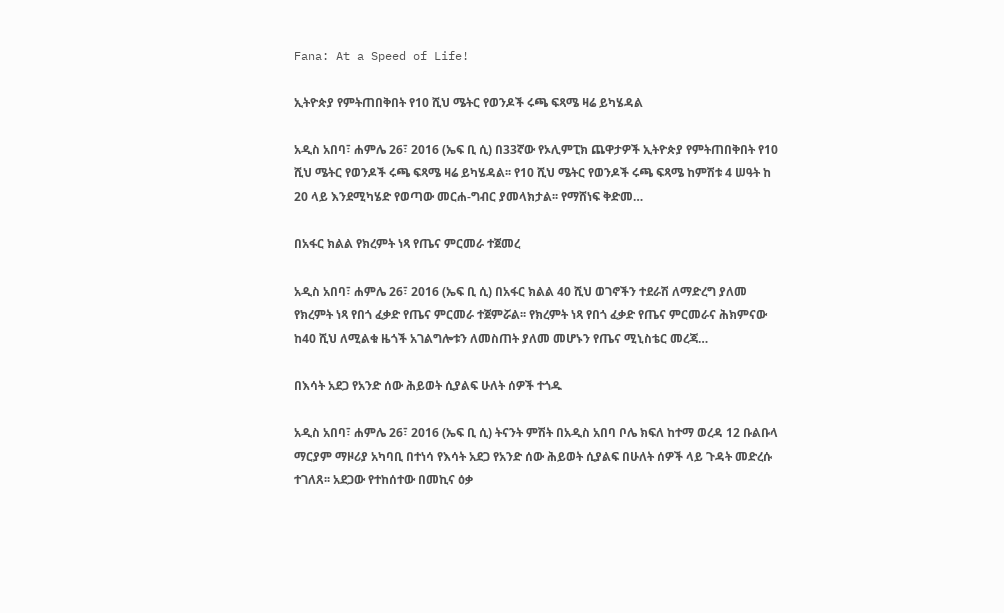Fana: At a Speed of Life!

ኢትዮጵያ የምትጠበቅበት የ10 ሺህ ሜትር የወንዶች ሩጫ ፍጻሜ ዛሬ ይካሄዳል

አዲስ አበባ፣ ሐምሌ 26፣ 2016 (ኤፍ ቢ ሲ) በ33ኛው የኦሊምፒክ ጨዋታዎች ኢትዮጵያ የምትጠበቅበት የ10 ሺህ ሜትር የወንዶች ሩጫ ፍጻሜ ዛሬ ይካሄዳል፡፡ የ10 ሺህ ሜትር የወንዶች ሩጫ ፍጻሜ ከምሽቱ 4 ሠዓት ከ 20 ላይ እንደሚካሄድ የወጣው መርሐ-ግብር ያመላክታል፡፡ የማሸነፍ ቅድመ…

በአፋር ክልል የክረምት ነጻ የጤና ምርመራ ተጀመረ

አዲስ አበባ፣ ሐምሌ 26፣ 2016 (ኤፍ ቢ ሲ) በአፋር ክልል 40 ሺህ ወገኖችን ተደራሽ ለማድረግ ያለመ የክረምት ነጻ የበጎ ፈቃድ የጤና ምርመራ ተጀምሯል፡፡ የክረምት ነጻ የበጎ ፈቃድ የጤና ምርመራና ሕክምናው ከ40 ሺህ ለሚልቁ ዜጎች አገልግሎቱን ለመስጠት ያለመ መሆኑን የጤና ሚኒስቴር መረጃ…

በእሳት አደጋ የአንድ ሰው ሕይወት ሲያልፍ ሁለት ሰዎች ተጎዱ

አዲስ አበባ፣ ሐምሌ 26፣ 2016 (ኤፍ ቢ ሲ) ትናንት ምሽት በአዲስ አበባ ቦሌ ክፍለ ከተማ ወረዳ 12 ቡልቡላ ማርያም ማዞሪያ አካባቢ በተነሳ የእሳት አደጋ የአንድ ሰው ሕይወት ሲያልፍ በሁለት ሰዎች ላይ ጉዳት መድረሱ ተገለጸ፡፡ አደጋው የተከሰተው በመኪና ዕቃ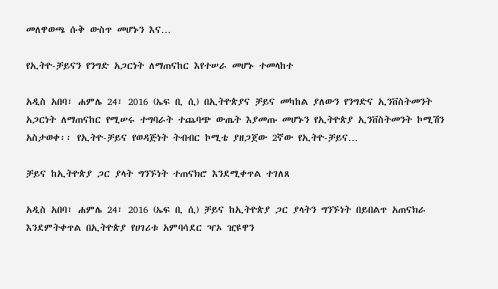መለዋወጫ ሱቅ ውስጥ መሆኑን እና…

የኢትዮ-ቻይናን የንግድ አጋርነት ለማጠናከር እየተሠራ መሆኑ ተመላከተ

አዲስ አበባ፣ ሐምሌ 24፣ 2016 (ኤፍ ቢ ሲ) በኢትዮጵያና ቻይና መካከል ያለውን የንግድና ኢንቨስትመንት አጋርነት ለማጠናከር የሚሠሩ ተግባራት ተጨባጭ ውጤት እያመጡ መሆኑን የኢትዮጵያ ኢንቨስትመንት ኮሚሽን አስታወቀ፡፡ የኢትዮ-ቻይና የወዳጅነት ትብብር ኮሚቴ ያዘጋጀው 2ኛው የኢትዮ-ቻይና…

ቻይና ከኢትዮጵያ ጋር ያላት ግንኙነት ተጠናክሮ እንደሚቀጥል ተገለጸ

አዲስ አበባ፣ ሐምሌ 24፣ 2016 (ኤፍ ቢ ሲ) ቻይና ከኢትዮጵያ ጋር ያላትን ግንኙነት በይበልጥ አጠናክራ እንደምትቀጥል በኢትዮጵያ የሀገሪቱ አምባሳደር ዣኦ ዢዩዋን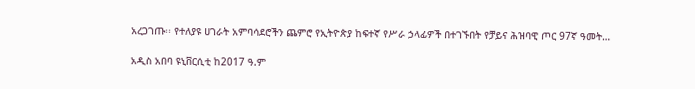አረጋገጡ፡፡ የተለያዩ ሀገራት አምባሳደሮችን ጨምሮ የኢትዮጵያ ከፍተኛ የሥራ ኃላፊዎች በተገኙበት የቻይና ሕዝባዊ ጦር 97ኛ ዓመት…

አዲስ አበባ ዩኒቨርሲቲ ከ2017 ዓ.ም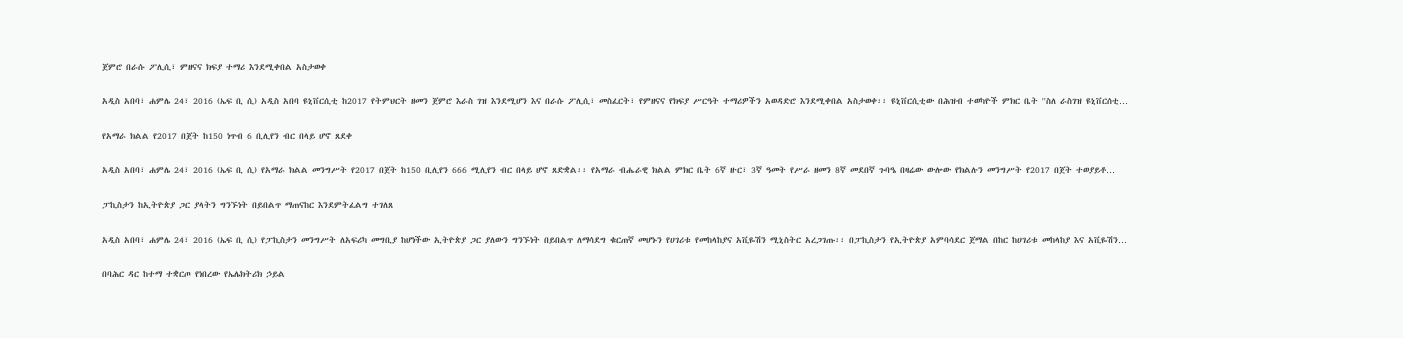ጀምሮ በራሱ ፖሊሲ፣ ምዘናና ክፍያ ተማሪ እንደሚቀበል አስታወቀ

አዲስ አበባ፣ ሐምሌ 24፣ 2016 (ኤፍ ቢ ሲ) አዲስ አበባ ዩኒቨርሲቲ ከ2017 የትምህርት ዘመን ጀምሮ እራስ ገዝ እንደሚሆን እና በራሱ ፖሊሲ፣ መስፈርት፣ የምዘናና የክፍያ ሥርዓት ተማሪዎችን አወዳድሮ እንደሚቀበል አስታወቀ፡፡ ዩኒቨርሲቲው በሕዝብ ተወካዮች ምክር ቤት ''ስለ ራስገዝ ዩኒቨርሰቲ…

የአማራ ክልል የ2017 በጀት ከ150 ነጥብ 6 ቢሊየን ብር በላይ ሆኖ ጸደቀ

አዲስ አበባ፣ ሐምሌ 24፣ 2016 (ኤፍ ቢ ሲ) የአማራ ክልል መንግሥት የ2017 በጀት ከ150 ቢሊየን 666 ሚሊየን ብር በላይ ሆኖ ጸድቋል፡፡ የአማራ ብሔራዊ ክልል ምክር ቤት 6ኛ ዙር፣ 3ኛ ዓመት የሥራ ዘመን 8ኛ መደበኛ ጉባዔ በዛሬው ውሎው የክልሉን መንግሥት የ2017 በጀት ተወያይቶ…

ፓኪስታን ከኢትዮጵያ ጋር ያላትን ግንኙነት በይበልጥ ማጠናከር እንደምትፈልግ ተገለጸ

አዲስ አበባ፣ ሐምሌ 24፣ 2016 (ኤፍ ቢ ሲ) የፓኪስታን መንግሥት ለአፍሪካ መግቢያ ከሆነችው ኢትዮጵያ ጋር ያለውን ግንኙነት በይበልጥ ለማሳደግ ቁርጠኛ መሆኑን የሀገሪቱ የመከላከያና አቪዬሽን ሚኒስትር አረጋገጡ፡፡ በፓኪስታን የኢትዮጵያ አምባሳደር ጀማል በከር ከሀገሪቱ መከላከያ እና አቪዬሽን…

በባሕር ዳር ከተማ ተቋርጦ የነበረው የኤሌክትሪክ ኃይል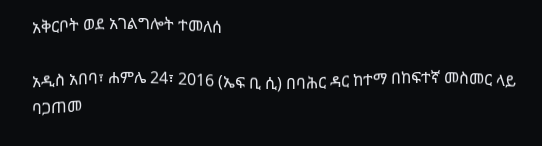አቅርቦት ወደ አገልግሎት ተመለሰ

አዲስ አበባ፣ ሐምሌ 24፣ 2016 (ኤፍ ቢ ሲ) በባሕር ዳር ከተማ በከፍተኛ መስመር ላይ ባጋጠመ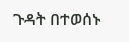ጉዳት በተወሰኑ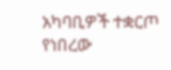አካባቢዎች ተቋርጦ የነበረው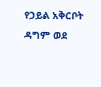የኃይል አቅርቦት ዳግም ወደ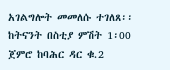አገልግሎት መመለሱ ተገለጸ፡፡ ከትናንት በስቲያ ምሽት 1፡00 ጀምሮ ከባሕር ዳር ቁ.2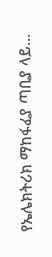የኤሌክትሪክ ማከፋፈያ ጣቢያ ላይ…